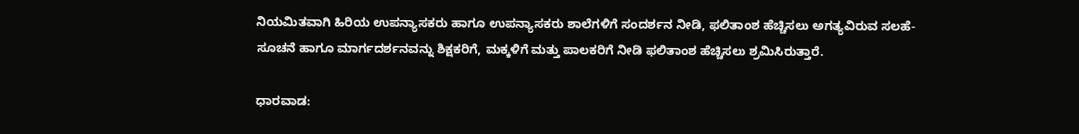ನಿಯಮಿತವಾಗಿ ಹಿರಿಯ ಉಪನ್ಯಾಸಕರು ಹಾಗೂ ಉಪನ್ಯಾಸಕರು ಶಾಲೆಗಳಿಗೆ ಸಂದರ್ಶನ ನೀಡಿ, ಫಲಿತಾಂಶ ಹೆಚ್ಚಿಸಲು ಅಗತ್ಯವಿರುವ ಸಲಹೆ-ಸೂಚನೆ ಹಾಗೂ ಮಾರ್ಗದರ್ಶನವನ್ನು ಶಿಕ್ಷಕರಿಗೆ, ಮಕ್ಕಳಿಗೆ ಮತ್ತು ಪಾಲಕರಿಗೆ ನೀಡಿ ಫಲಿತಾಂಶ ಹೆಚ್ಚಿಸಲು ಶ್ರಮಿಸಿರುತ್ತಾರೆ.

ಧಾರವಾಡ: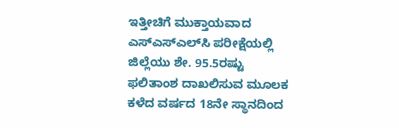ಇತ್ತೀಚಿಗೆ ಮುಕ್ತಾಯವಾದ ಎಸ್‌ಎಸ್‌ಎಲ್‌ಸಿ ಪರೀಕ್ಷೆಯಲ್ಲಿ ಜಿಲ್ಲೆಯು ಶೇ. 95.5ರಷ್ಟು ಫಲಿತಾಂಶ ದಾಖಲಿಸುವ ಮೂಲಕ ಕಳೆದ ವರ್ಷದ 18ನೇ ಸ್ಥಾನದಿಂದ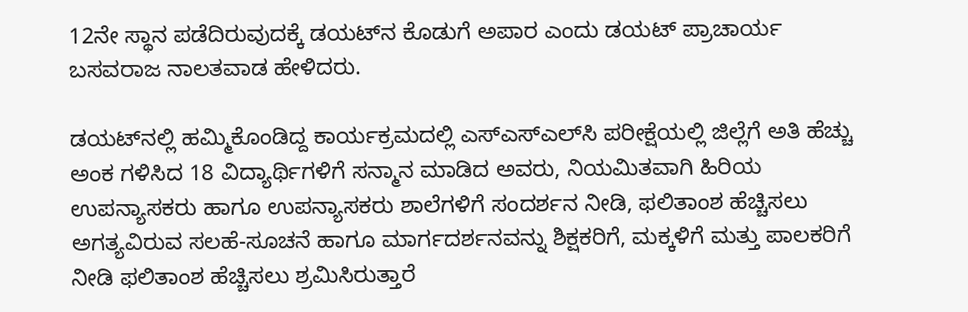12ನೇ ಸ್ಥಾನ ಪಡೆದಿರುವುದಕ್ಕೆ ಡಯಟ್‌ನ ಕೊಡುಗೆ ಅಪಾರ ಎಂದು ಡಯಟ್ ಪ್ರಾಚಾರ್ಯ ಬಸವರಾಜ ನಾಲತವಾಡ ಹೇಳಿದರು.

ಡಯಟ್‌ನಲ್ಲಿ ಹಮ್ಮಿಕೊಂಡಿದ್ದ ಕಾರ್ಯಕ್ರಮದಲ್ಲಿ ಎಸ್‌ಎಸ್‌ಎಲ್‌ಸಿ ಪರೀಕ್ಷೆಯಲ್ಲಿ ಜಿಲ್ಲೆಗೆ ಅತಿ ಹೆಚ್ಚು ಅಂಕ ಗಳಿಸಿದ 18 ವಿದ್ಯಾರ್ಥಿಗಳಿಗೆ ಸನ್ಮಾನ ಮಾಡಿದ ಅವರು, ನಿಯಮಿತವಾಗಿ ಹಿರಿಯ ಉಪನ್ಯಾಸಕರು ಹಾಗೂ ಉಪನ್ಯಾಸಕರು ಶಾಲೆಗಳಿಗೆ ಸಂದರ್ಶನ ನೀಡಿ, ಫಲಿತಾಂಶ ಹೆಚ್ಚಿಸಲು ಅಗತ್ಯವಿರುವ ಸಲಹೆ-ಸೂಚನೆ ಹಾಗೂ ಮಾರ್ಗದರ್ಶನವನ್ನು ಶಿಕ್ಷಕರಿಗೆ, ಮಕ್ಕಳಿಗೆ ಮತ್ತು ಪಾಲಕರಿಗೆ ನೀಡಿ ಫಲಿತಾಂಶ ಹೆಚ್ಚಿಸಲು ಶ್ರಮಿಸಿರುತ್ತಾರೆ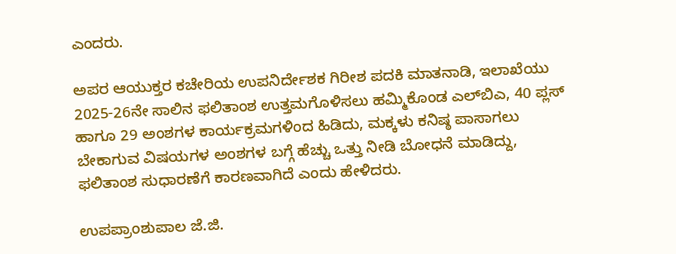ಎಂದರು.

ಅಪರ ಆಯುಕ್ತರ ಕಚೇರಿಯ ಉಪನಿರ್ದೇಶಕ ಗಿರೀಶ ಪದಕಿ ಮಾತನಾಡಿ, ಇಲಾಖೆಯು 2025-26ನೇ ಸಾಲಿನ ಫಲಿತಾಂಶ ಉತ್ತಮಗೊಳಿಸಲು ಹಮ್ಮಿಕೊಂಡ ಎಲ್‌ಬಿಎ, 40 ಪ್ಲಸ್ ಹಾಗೂ 29 ಅಂಶಗಳ ಕಾರ್ಯಕ್ರಮಗಳಿಂದ ಹಿಡಿದು, ಮಕ್ಕಳು ಕನಿಷ್ಠ ಪಾಸಾಗಲು ಬೇಕಾಗುವ ವಿಷಯಗಳ ಅಂಶಗಳ ಬಗ್ಗೆ ಹೆಚ್ಚು ಒತ್ತು ನೀಡಿ ಬೋಧನೆ ಮಾಡಿದ್ದು, ಫಲಿತಾಂಶ ಸುಧಾರಣೆಗೆ ಕಾರಣವಾಗಿದೆ ಎಂದು ಹೇಳಿದರು.

ಉಪಪ್ರಾಂಶುಪಾಲ ಜೆ.ಜಿ.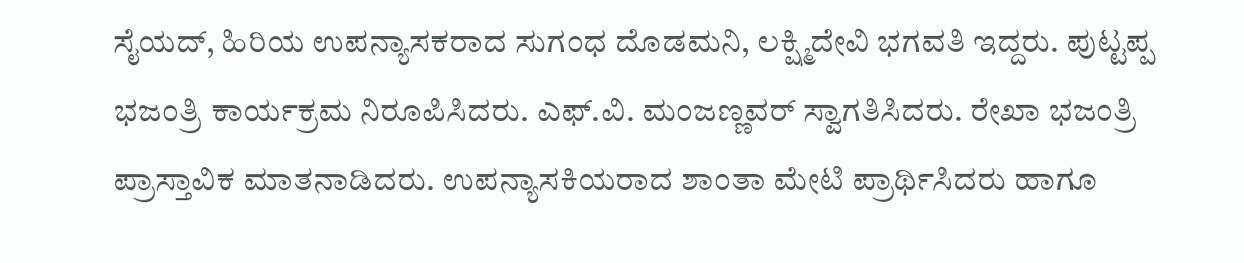ಸೈಯದ್, ಹಿರಿಯ ಉಪನ್ಯಾಸಕರಾದ ಸುಗಂಧ ದೊಡಮನಿ, ಲಕ್ಷ್ಮಿದೇವಿ ಭಗವತಿ ಇದ್ದರು. ಪುಟ್ಟಪ್ಪ ಭಜಂತ್ರಿ ಕಾರ್ಯಕ್ರಮ ನಿರೂಪಿಸಿದರು. ಎಫ್‌.ವಿ. ಮಂಜಣ್ಣವರ್ ಸ್ವಾಗತಿಸಿದರು. ರೇಖಾ ಭಜಂತ್ರಿ ಪ್ರಾಸ್ತಾವಿಕ ಮಾತನಾಡಿದರು. ಉಪನ್ಯಾಸಕಿಯರಾದ ಶಾಂತಾ ಮೇಟಿ ಪ್ರಾರ್ಥಿಸಿದರು ಹಾಗೂ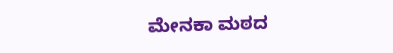ಮೇನಕಾ ಮಠದ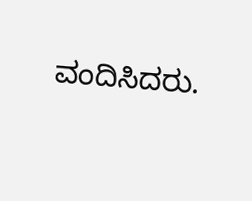ವಂದಿಸಿದರು.